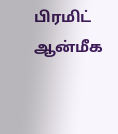பிரமிட் ஆன்மீக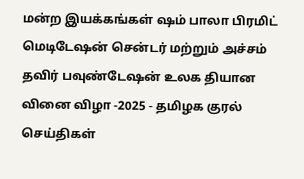மன்ற இயக்கங்கள் ஷம் பாலா பிரமிட் மெடிடேஷன் சென்டர் மற்றும் அச்சம் தவிர் பவுண்டேஷன் உலக தியான வினை விழா -2025 - தமிழக குரல் செய்திகள்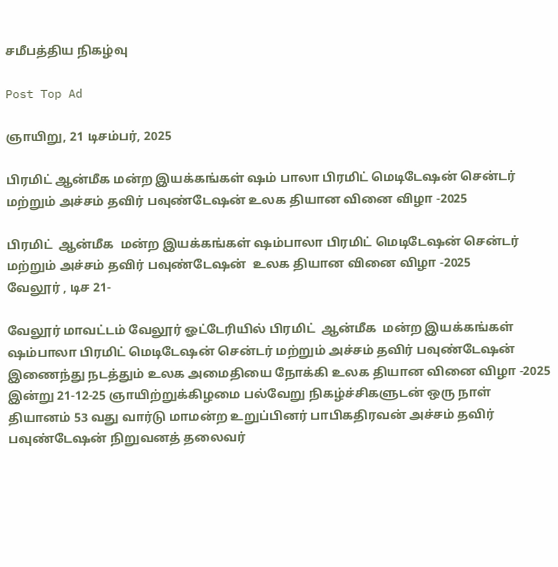சமீபத்திய நிகழ்வு

Post Top Ad

ஞாயிறு, 21 டிசம்பர், 2025

பிரமிட் ஆன்மீக மன்ற இயக்கங்கள் ஷம் பாலா பிரமிட் மெடிடேஷன் சென்டர் மற்றும் அச்சம் தவிர் பவுண்டேஷன் உலக தியான வினை விழா -2025

பிரமிட்  ஆன்மீக  மன்ற இயக்கங்கள் ஷம்பாலா பிரமிட் மெடிடேஷன் சென்டர் மற்றும் அச்சம் தவிர் பவுண்டேஷன்  உலக தியான வினை விழா -2025
வேலூர் , டிச 21-

வேலூர் மாவட்டம் வேலூர் ஓட்டேரியில் பிரமிட்  ஆன்மீக  மன்ற இயக்கங்கள் ஷம்பாலா பிரமிட் மெடிடேஷன் சென்டர் மற்றும் அச்சம் தவிர் பவுண்டேஷன் இணைந்து நடத்தும் உலக அமைதியை நோக்கி உலக தியான வினை விழா -2025 இன்று 21-12-25 ஞாயிற்றுக்கிழமை பல்வேறு நிகழ்ச்சிகளுடன் ஒரு நாள் தியானம் 53 வது வார்டு மாமன்ற உறுப்பினர் பாபிகதிரவன் அச்சம் தவிர் பவுண்டேஷன் நிறுவனத் தலைவர்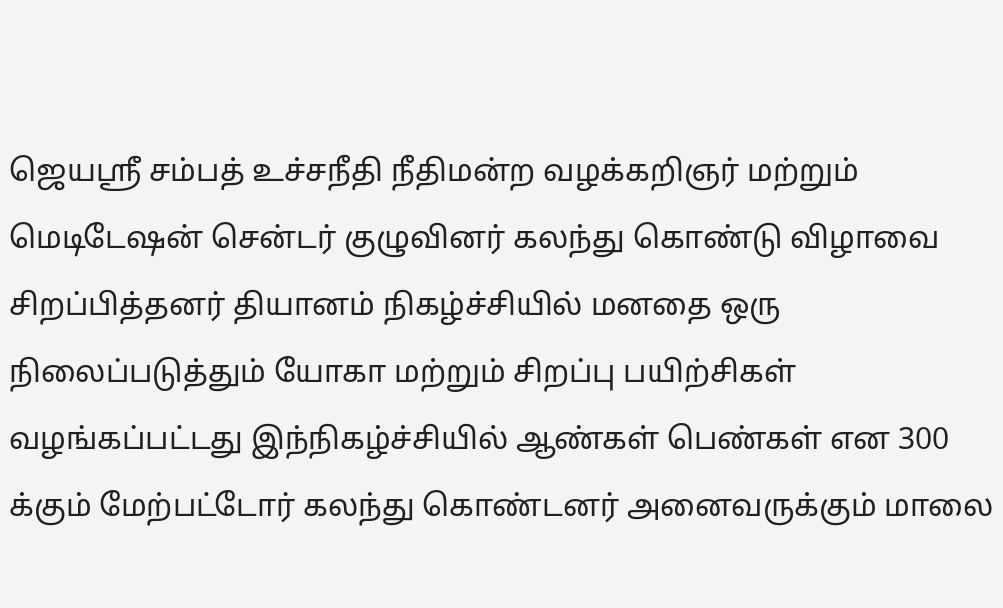ஜெயஸ்ரீ சம்பத் உச்சநீதி நீதிமன்ற வழக்கறிஞர் மற்றும் மெடிடேஷன் சென்டர் குழுவினர் கலந்து கொண்டு விழாவை சிறப்பித்தனர் தியானம் நிகழ்ச்சியில் மனதை ஒரு நிலைப்படுத்தும் யோகா மற்றும் சிறப்பு பயிற்சிகள் வழங்கப்பட்டது இந்நிகழ்ச்சியில் ஆண்கள் பெண்கள் என 300 க்கும் மேற்பட்டோர் கலந்து கொண்டனர் அனைவருக்கும் மாலை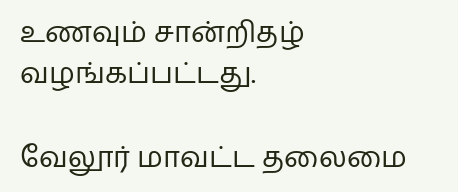உணவும் சான்றிதழ் வழங்கப்பட்டது.

வேலூர் மாவட்ட தலைமை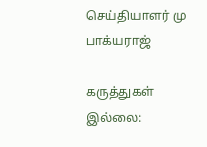செய்தியாளர் மு பாக்யராஜ்

கருத்துகள் இல்லை: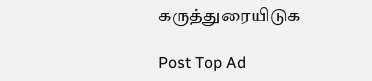கருத்துரையிடுக

Post Top Ad